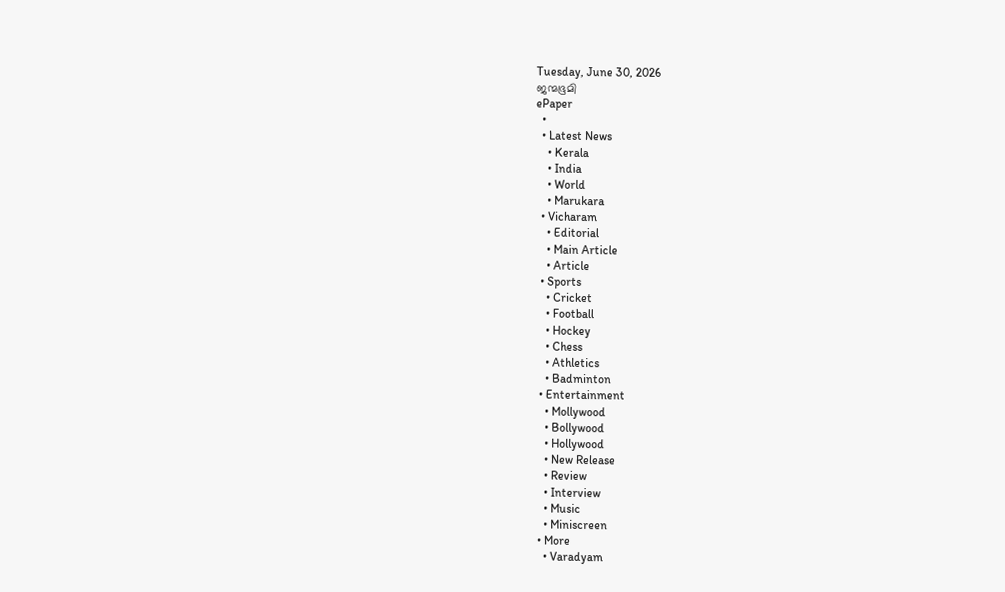Tuesday, June 30, 2026
ജന്മഭൂമി
ePaper
  •
  • Latest News
    • Kerala
    • India
    • World
    • Marukara
  • Vicharam
    • Editorial
    • Main Article
    • Article
  • Sports
    • Cricket
    • Football
    • Hockey
    • Chess
    • Athletics
    • Badminton
  • Entertainment
    • Mollywood
    • Bollywood
    • Hollywood
    • New Release
    • Review
    • Interview
    • Music
    • Miniscreen
  • More
    • Varadyam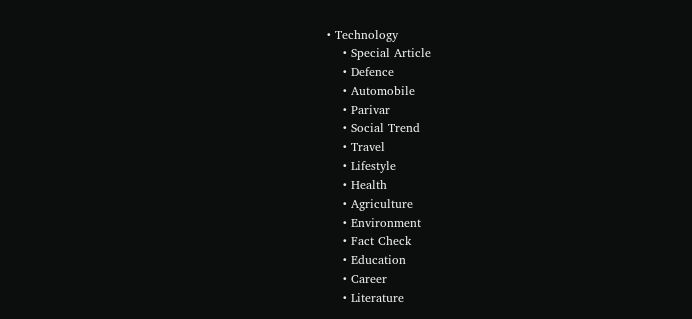• Technology
    • Special Article
    • Defence
    • Automobile
    • Parivar
    • Social Trend
    • Travel
    • Lifestyle
    • Health
    • Agriculture
    • Environment
    • Fact Check
    • Education
    • Career
    • Literature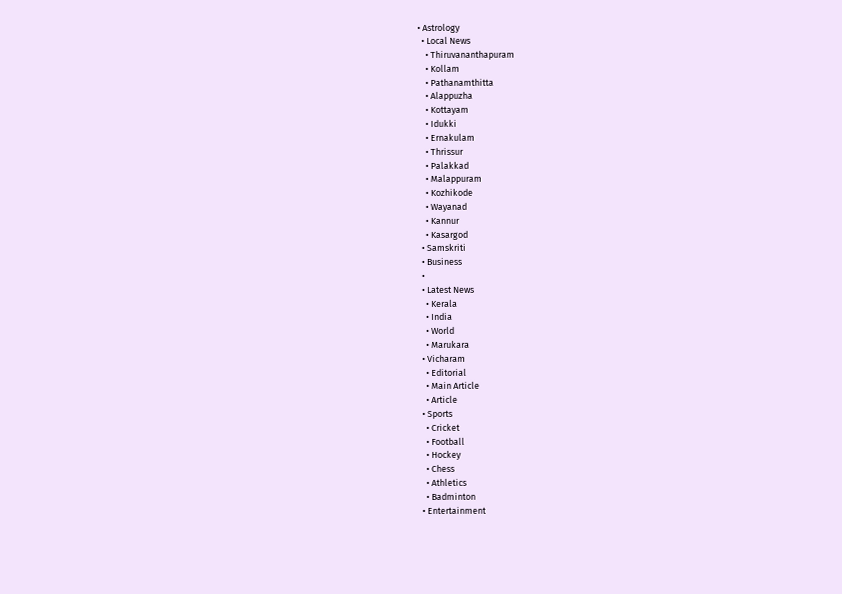• Astrology
  • Local News
    • Thiruvananthapuram
    • Kollam
    • Pathanamthitta
    • Alappuzha
    • Kottayam
    • Idukki
    • Ernakulam
    • Thrissur
    • Palakkad
    • Malappuram
    • Kozhikode
    • Wayanad
    • Kannur
    • Kasargod
  • Samskriti
  • Business
  •
  • Latest News
    • Kerala
    • India
    • World
    • Marukara
  • Vicharam
    • Editorial
    • Main Article
    • Article
  • Sports
    • Cricket
    • Football
    • Hockey
    • Chess
    • Athletics
    • Badminton
  • Entertainment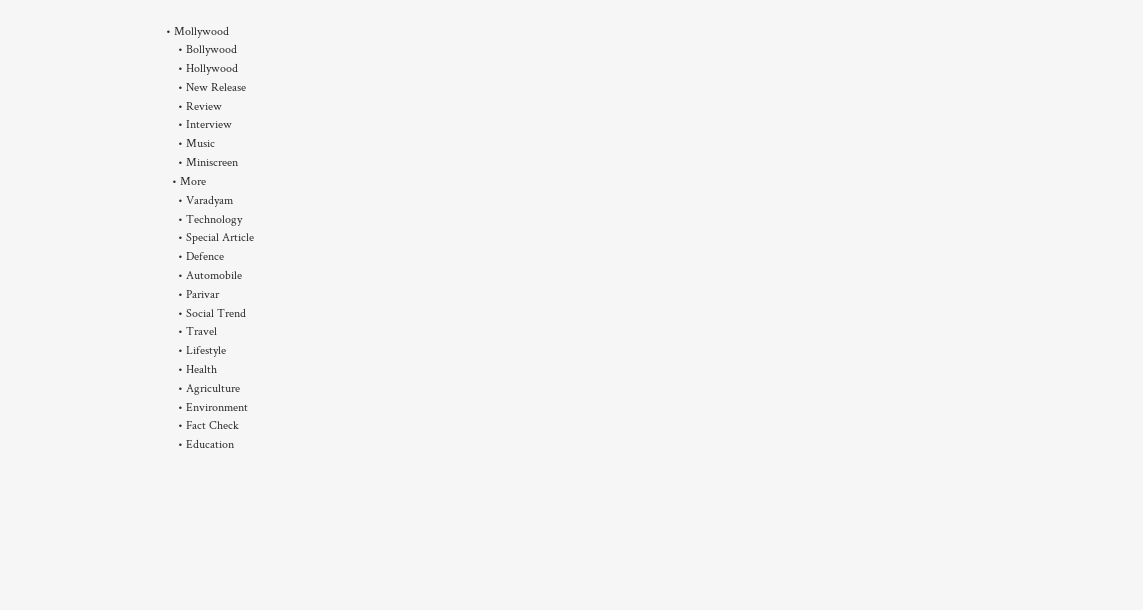• Mollywood
    • Bollywood
    • Hollywood
    • New Release
    • Review
    • Interview
    • Music
    • Miniscreen
  • More
    • Varadyam
    • Technology
    • Special Article
    • Defence
    • Automobile
    • Parivar
    • Social Trend
    • Travel
    • Lifestyle
    • Health
    • Agriculture
    • Environment
    • Fact Check
    • Education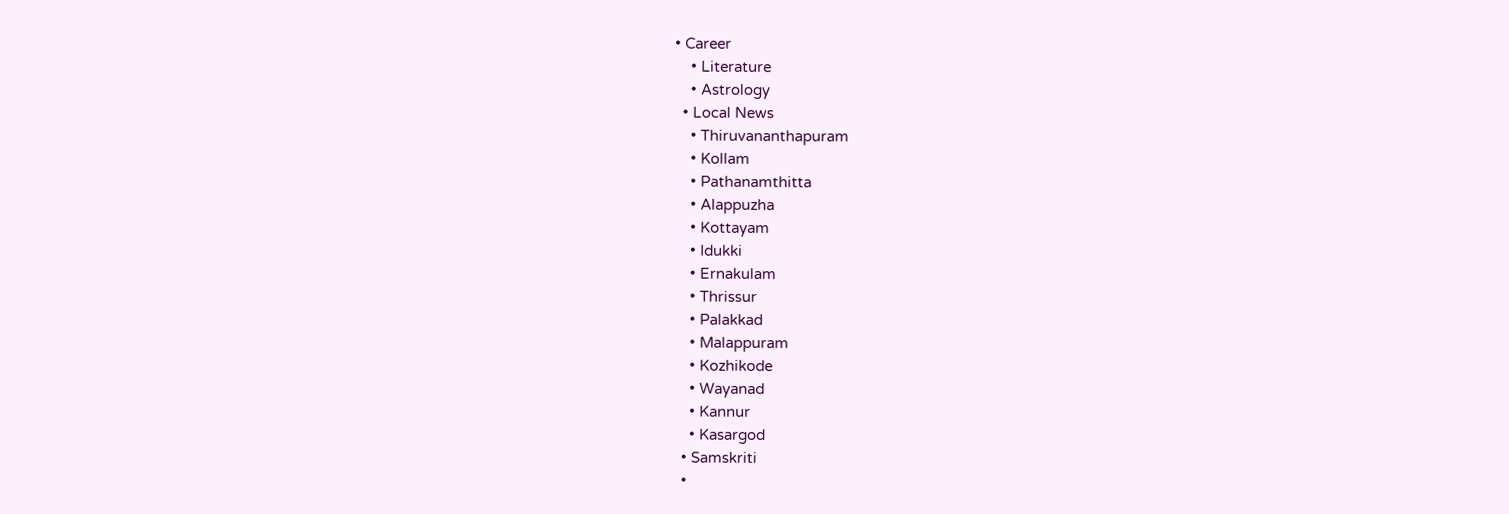• Career
    • Literature
    • Astrology
  • Local News
    • Thiruvananthapuram
    • Kollam
    • Pathanamthitta
    • Alappuzha
    • Kottayam
    • Idukki
    • Ernakulam
    • Thrissur
    • Palakkad
    • Malappuram
    • Kozhikode
    • Wayanad
    • Kannur
    • Kasargod
  • Samskriti
  •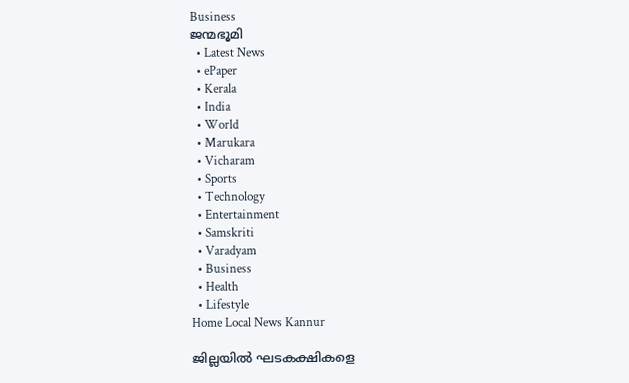Business
ജന്മഭൂമി
  • Latest News
  • ePaper
  • Kerala
  • India
  • World
  • Marukara
  • Vicharam
  • Sports
  • Technology
  • Entertainment
  • Samskriti
  • Varadyam
  • Business
  • Health
  • Lifestyle
Home Local News Kannur

ജില്ലയില്‍ ഘടകക്ഷികളെ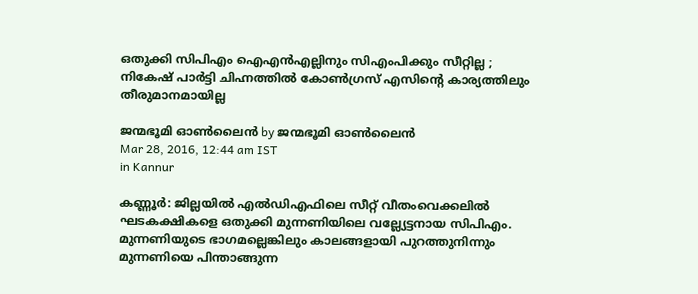ഒതുക്കി സിപിഎം ഐഎന്‍എല്ലിനും സിഎംപിക്കും സീറ്റില്ല ; നികേഷ് പാര്‍ട്ടി ചിഹ്നത്തില്‍ കോണ്‍ഗ്രസ് എസിന്റെ കാര്യത്തിലും തീരുമാനമായില്ല

ജന്മഭൂമി ഓണ്‍ലൈന്‍ by ജന്മഭൂമി ഓണ്‍ലൈന്‍
Mar 28, 2016, 12:44 am IST
in Kannur

കണ്ണൂര്‍: ജില്ലയില്‍ എല്‍ഡിഎഫിലെ സീറ്റ് വീതംവെക്കലില്‍ ഘടകക്ഷികളെ ഒതുക്കി മുന്നണിയിലെ വല്ല്യേട്ടനായ സിപിഎം. മുന്നണിയുടെ ഭാഗമല്ലെങ്കിലും കാലങ്ങളായി പുറത്തുനിന്നും മുന്നണിയെ പിന്താങ്ങുന്ന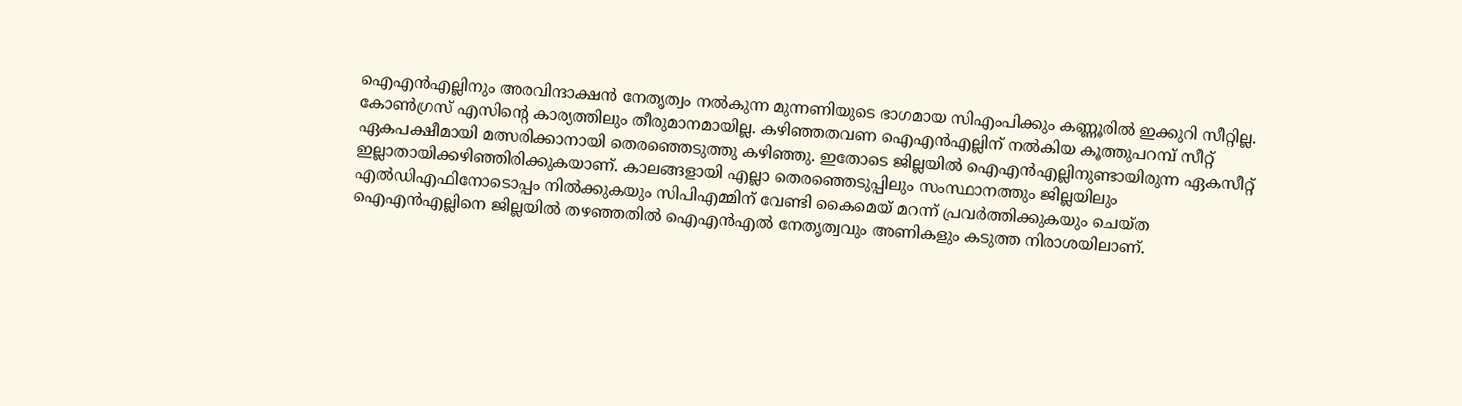ഐഎന്‍എല്ലിനും അരവിന്ദാക്ഷന്‍ നേതൃത്വം നല്‍കുന്ന മുന്നണിയുടെ ഭാഗമായ സിഎംപിക്കും കണ്ണൂരില്‍ ഇക്കുറി സീറ്റില്ല. കോണ്‍ഗ്രസ് എസിന്റെ കാര്യത്തിലും തീരുമാനമായില്ല. കഴിഞ്ഞതവണ ഐഎന്‍എല്ലിന് നല്‍കിയ കൂത്തുപറമ്പ് സീറ്റ് ഏകപക്ഷീമായി മത്സരിക്കാനായി തെരഞ്ഞെടുത്തു കഴിഞ്ഞു. ഇതോടെ ജില്ലയില്‍ ഐഎന്‍എല്ലിനുണ്ടായിരുന്ന ഏകസീറ്റ് ഇല്ലാതായിക്കഴിഞ്ഞിരിക്കുകയാണ്. കാലങ്ങളായി എല്ലാ തെരഞ്ഞെടുപ്പിലും സംസ്ഥാനത്തും ജില്ലയിലും എല്‍ഡിഎഫിനോടൊപ്പം നില്‍ക്കുകയും സിപിഎമ്മിന് വേണ്ടി കൈമെയ് മറന്ന് പ്രവര്‍ത്തിക്കുകയും ചെയ്ത ഐഎന്‍എല്ലിനെ ജില്ലയില്‍ തഴഞ്ഞതില്‍ ഐഎന്‍എല്‍ നേതൃത്വവും അണികളും കടുത്ത നിരാശയിലാണ്.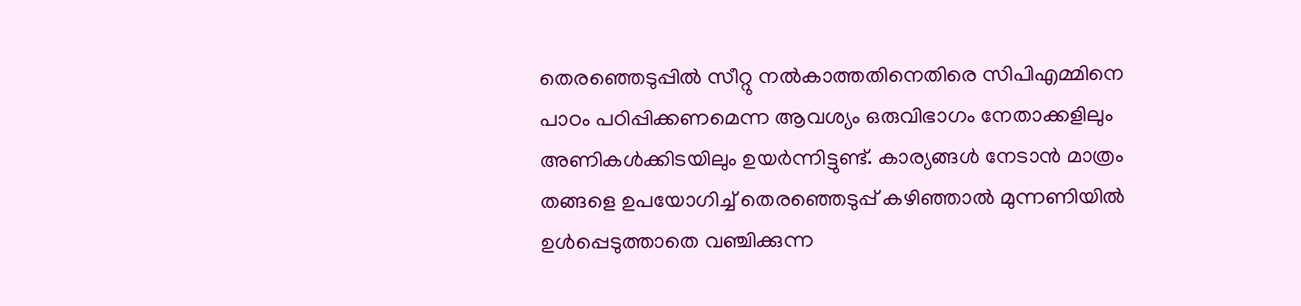തെരഞ്ഞെടുപ്പില്‍ സീറ്റു നല്‍കാത്തതിനെതിരെ സിപിഎമ്മിനെ പാഠം പഠിപ്പിക്കണമെന്ന ആവശ്യം ഒരുവിഭാഗം നേതാക്കളിലും അണികള്‍ക്കിടയിലും ഉയര്‍ന്നിട്ടുണ്ട്. കാര്യങ്ങള്‍ നേടാന്‍ മാത്രം തങ്ങളെ ഉപയോഗിച്ച് തെരഞ്ഞെടുപ്പ് കഴിഞ്ഞാല്‍ മുന്നണിയില്‍ ഉള്‍പ്പെടുത്താതെ വഞ്ചിക്കുന്ന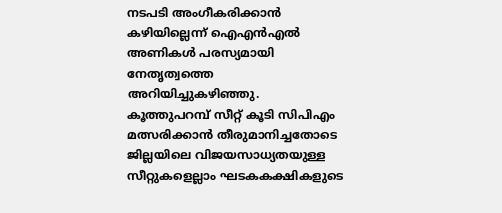നടപടി അംഗീകരിക്കാന്‍ കഴിയില്ലെന്ന് ഐഎന്‍എല്‍ അണികള്‍ പരസ്യമായി നേതൃത്വത്തെ അറിയിച്ചുകഴിഞ്ഞു. കൂത്തുപറമ്പ് സീറ്റ് കൂടി സിപിഎം മത്സരിക്കാന്‍ തീരുമാനിച്ചതോടെ ജില്ലയിലെ വിജയസാധ്യതയുള്ള സീറ്റുകളെല്ലാം ഘടകകക്ഷികളുടെ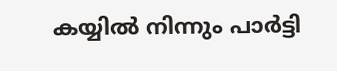കയ്യില്‍ നിന്നും പാര്‍ട്ടി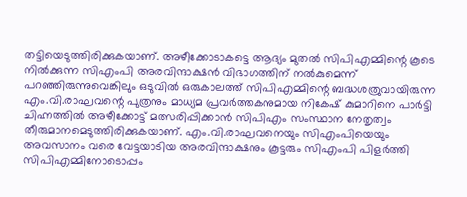തട്ടിയെടുത്തിരിക്കുകയാണ്. അഴീക്കോടാകട്ടെ ആദ്യം മുതല്‍ സിപിഎമ്മിന്റെ കൂടെ നില്‍ക്കുന്ന സിഎംപി അരവിന്ദാക്ഷന്‍ വിഭാഗത്തിന് നല്‍കുമെന്ന് പറഞ്ഞിരുന്നുവെങ്കിലും ഒടുവില്‍ ഒരുകാലത്ത് സിപിഎമ്മിന്റെ ബദ്ധശത്രുവായിരുന്ന എം.വി.രാഘവന്റെ പുത്രനും മാധ്യമ പ്രവര്‍ത്തകനുമായ നികേഷ് കുമാറിനെ പാര്‍ട്ടി ചിഹ്നത്തില്‍ അഴീക്കോട്ട് മത്സരിപ്പിക്കാന്‍ സിപിഎം സംസ്ഥാന നേതൃത്വം തീരുമാനമെടുത്തിരിക്കുകയാണ്. എം.വി.രാഘവനെയും സിഎംപിയെയും അവസാനം വരെ വേട്ടയാടിയ അരവിന്ദാക്ഷനും കൂട്ടരും സിഎംപി പിളര്‍ത്തി സിപിഎമ്മിനോടൊപ്പം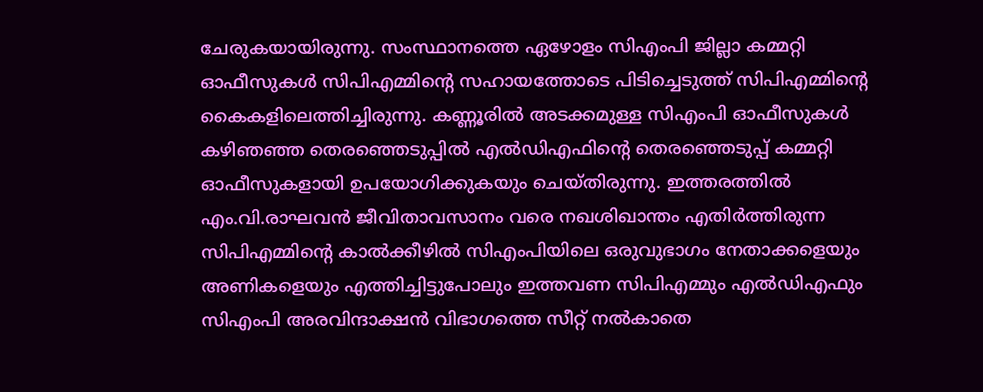ചേരുകയായിരുന്നു. സംസ്ഥാനത്തെ ഏഴോളം സിഎംപി ജില്ലാ കമ്മറ്റി ഓഫീസുകള്‍ സിപിഎമ്മിന്റെ സഹായത്തോടെ പിടിച്ചെടുത്ത് സിപിഎമ്മിന്റെ കൈകളിലെത്തിച്ചിരുന്നു. കണ്ണൂരില്‍ അടക്കമുള്ള സിഎംപി ഓഫീസുകള്‍ കഴിഞഞ്ഞ തെരഞ്ഞെടുപ്പില്‍ എല്‍ഡിഎഫിന്റെ തെരഞ്ഞെടുപ്പ് കമ്മറ്റി ഓഫീസുകളായി ഉപയോഗിക്കുകയും ചെയ്തിരുന്നു. ഇത്തരത്തില്‍ എം.വി.രാഘവന്‍ ജീവിതാവസാനം വരെ നഖശിഖാന്തം എതിര്‍ത്തിരുന്ന സിപിഎമ്മിന്റെ കാല്‍ക്കീഴില്‍ സിഎംപിയിലെ ഒരുവുഭാഗം നേതാക്കളെയും അണികളെയും എത്തിച്ചിട്ടുപോലും ഇത്തവണ സിപിഎമ്മും എല്‍ഡിഎഫും സിഎംപി അരവിന്ദാക്ഷന്‍ വിഭാഗത്തെ സീറ്റ് നല്‍കാതെ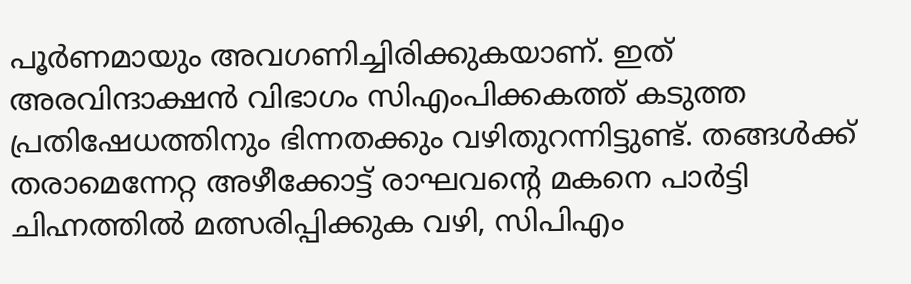പൂര്‍ണമായും അവഗണിച്ചിരിക്കുകയാണ്. ഇത് അരവിന്ദാക്ഷന്‍ വിഭാഗം സിഎംപിക്കകത്ത് കടുത്ത പ്രതിഷേധത്തിനും ഭിന്നതക്കും വഴിതുറന്നിട്ടുണ്ട്. തങ്ങള്‍ക്ക് തരാമെന്നേറ്റ അഴീക്കോട്ട് രാഘവന്റെ മകനെ പാര്‍ട്ടി ചിഹ്നത്തില്‍ മത്സരിപ്പിക്കുക വഴി, സിപിഎം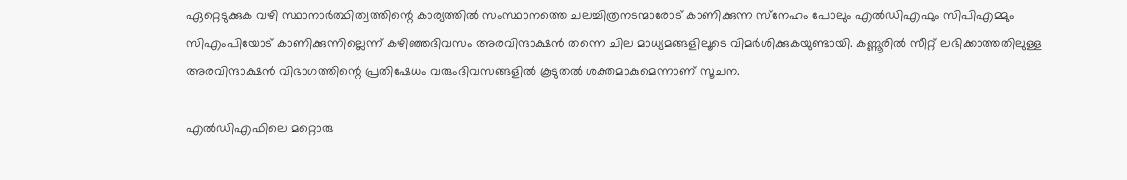ഏറ്റെടുക്കുക വഴി സ്ഥാനാര്‍ത്ഥിത്വത്തിന്റെ കാര്യത്തില്‍ സംസ്ഥാനത്തെ ചലച്ചിത്രനടന്മാരോട് കാണിക്കുന്ന സ്‌നേഹം പോലും എല്‍ഡിഎഫും സിപിഎമ്മും സിഎംപിയോട് കാണിക്കുന്നില്ലെന്ന് കഴിഞ്ഞദിവസം അരവിന്ദാക്ഷന്‍ തന്നെ ചില മാധ്യമങ്ങളിലൂടെ വിമര്‍ശിക്കുകയുണ്ടായി. കണ്ണൂരില്‍ സീറ്റ് ലഭിക്കാത്തതിലുള്ള അരവിന്ദാക്ഷന്‍ വിഭാഗത്തിന്റെ പ്രതിഷേധം വരുംദിവസങ്ങളില്‍ കൂടുതല്‍ ശക്തമാകുമെന്നാണ് സൂചന.

എല്‍ഡിഎഫിലെ മറ്റൊരു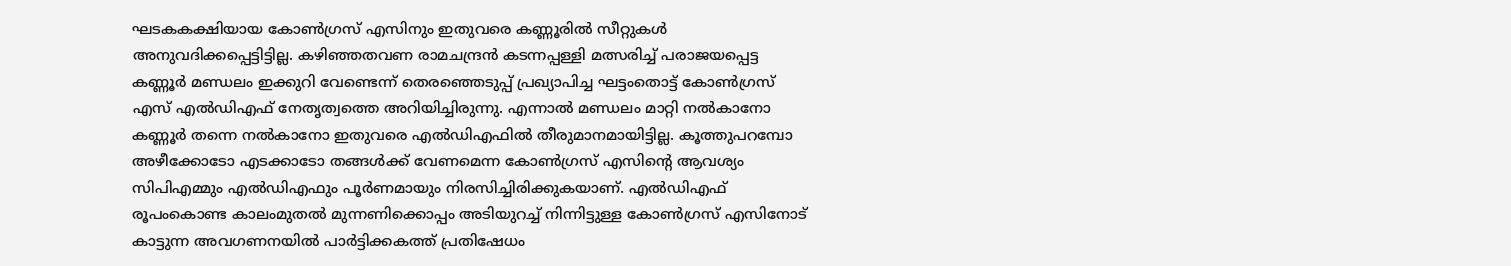ഘടകകക്ഷിയായ കോണ്‍ഗ്രസ് എസിനും ഇതുവരെ കണ്ണൂരില്‍ സീറ്റുകള്‍ അനുവദിക്കപ്പെട്ടിട്ടില്ല. കഴിഞ്ഞതവണ രാമചന്ദ്രന്‍ കടന്നപ്പള്ളി മത്സരിച്ച് പരാജയപ്പെട്ട കണ്ണൂര്‍ മണ്ഡലം ഇക്കുറി വേണ്ടെന്ന് തെരഞ്ഞെടുപ്പ് പ്രഖ്യാപിച്ച ഘട്ടംതൊട്ട് കോണ്‍ഗ്രസ് എസ് എല്‍ഡിഎഫ് നേതൃത്വത്തെ അറിയിച്ചിരുന്നു. എന്നാല്‍ മണ്ഡലം മാറ്റി നല്‍കാനോ കണ്ണൂര്‍ തന്നെ നല്‍കാനോ ഇതുവരെ എല്‍ഡിഎഫില്‍ തീരുമാനമായിട്ടില്ല. കൂത്തുപറമ്പോ അഴീക്കോടോ എടക്കാടോ തങ്ങള്‍ക്ക് വേണമെന്ന കോണ്‍ഗ്രസ് എസിന്റെ ആവശ്യം സിപിഎമ്മും എല്‍ഡിഎഫും പൂര്‍ണമായും നിരസിച്ചിരിക്കുകയാണ്. എല്‍ഡിഎഫ് രൂപംകൊണ്ട കാലംമുതല്‍ മുന്നണിക്കൊപ്പം അടിയുറച്ച് നിന്നിട്ടുള്ള കോണ്‍ഗ്രസ് എസിനോട് കാട്ടുന്ന അവഗണനയില്‍ പാര്‍ട്ടിക്കകത്ത് പ്രതിഷേധം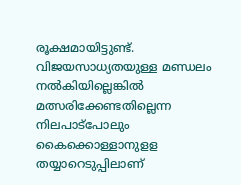രൂക്ഷമായിട്ടുണ്ട്. വിജയസാധ്യതയുള്ള മണ്ഡലം നല്‍കിയില്ലെങ്കില്‍ മത്സരിക്കേണ്ടതില്ലെന്ന നിലപാട്‌പോലും കൈക്കൊള്ളാനുളള തയ്യാറെടുപ്പിലാണ്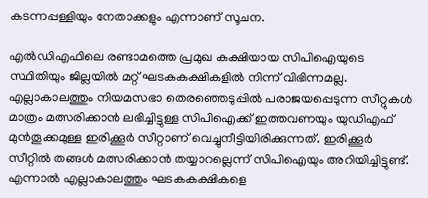കടന്നപ്പള്ളിയും നേതാക്കളും എന്നാണ് സൂചന.

എല്‍ഡിഎഫിലെ രണ്ടാമത്തെ പ്രമുഖ കക്ഷിയായ സിപിഐയുടെ സ്ഥിതിയും ജില്ലയില്‍ മറ്റ് ഘടകകക്ഷികളില്‍ നിന്ന് വിഭിന്നമല്ല. എല്ലാകാലത്തും നിയമസഭാ തെരഞ്ഞെടുപ്പില്‍ പരാജയപ്പെടുന്ന സീറ്റുകള്‍ മാത്രം മത്സരിക്കാന്‍ ലഭിച്ചിട്ടുള്ള സിപിഐക്ക് ഇത്തവണയും യുഡിഎഫ് മുന്‍തൂക്കമുള്ള ഇരിക്കൂര്‍ സീറ്റാണ് വെച്ചുനീട്ടിയിരിക്കുന്നത്. ഇരിക്കൂര്‍ സീറ്റില്‍ തങ്ങള്‍ മത്സരിക്കാന്‍ തയ്യാറല്ലെന്ന് സിപിഐയും അറിയിച്ചിട്ടുണ്ട്. എന്നാല്‍ എല്ലാകാലത്തും ഘടകകക്ഷികളെ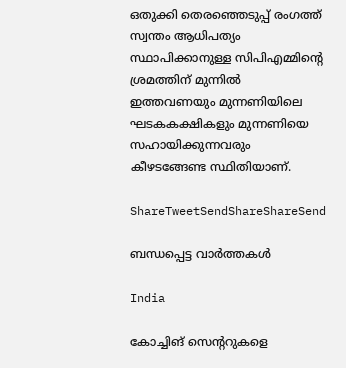ഒതുക്കി തെരഞ്ഞെടുപ്പ് രംഗത്ത് സ്വന്തം ആധിപത്യം സ്ഥാപിക്കാനുള്ള സിപിഎമ്മിന്റെ ശ്രമത്തിന് മുന്നില്‍ ഇത്തവണയും മുന്നണിയിലെ ഘടകകക്ഷികളും മുന്നണിയെ സഹായിക്കുന്നവരും കീഴടങ്ങേണ്ട സ്ഥിതിയാണ്.

ShareTweetSendShareShareSend

ബന്ധപ്പെട്ട വാര്‍ത്തകള്‍

India

കോച്ചിങ് സെൻ്ററുകളെ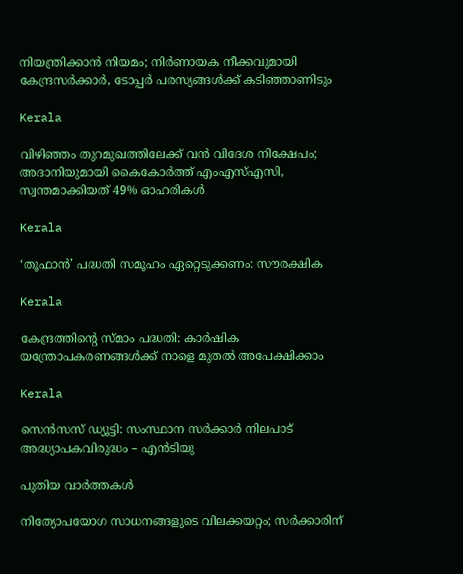നിയന്ത്രിക്കാൻ നിയമം; നിർണായക നീക്കവുമായി കേന്ദ്രസർക്കാർ, ടോപ്പർ പരസ്യങ്ങൾക്ക് കടിഞ്ഞാണിടും

Kerala

വിഴിഞ്ഞം തുറമുഖത്തിലേക്ക് വൻ വിദേശ നിക്ഷേപം; അദാനിയുമായി കൈകോർത്ത് എംഎസ്എസി, സ്വന്തമാക്കിയത് 49% ഓഹരികൾ

Kerala

‘തൂഫാന്‍’ പദ്ധതി സമൂഹം ഏറ്റെടുക്കണം: സൗരക്ഷിക

Kerala

കേന്ദ്രത്തിന്റെ സ്മാം പദ്ധതി: കാര്‍ഷിക യന്ത്രോപകരണങ്ങള്‍ക്ക് നാളെ മുതല്‍ അപേക്ഷിക്കാം

Kerala

സെന്‍സസ് ഡ്യൂട്ടി: സംസ്ഥാന സര്‍ക്കാര്‍ നിലപാട് അദ്ധ്യാപകവിരുദ്ധം – എന്‍ടിയു

പുതിയ വാര്‍ത്തകള്‍

നിത്യോപയോഗ സാധനങ്ങളുടെ വിലക്കയറ്റം; സര്‍ക്കാരിന്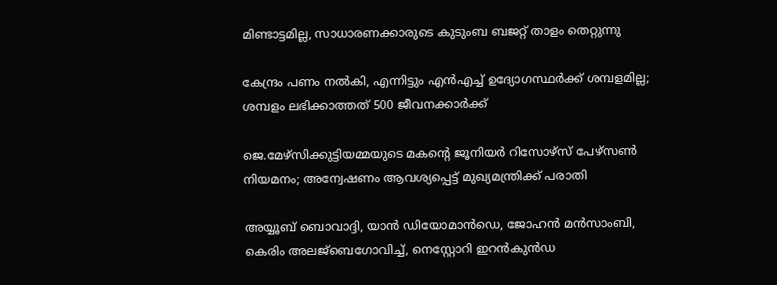മിണ്ടാട്ടമില്ല, സാധാരണക്കാരുടെ കുടുംബ ബജറ്റ് താളം തെറ്റുന്നു

കേന്ദ്രം പണം നല്‍കി, എന്നിട്ടും എന്‍എച്ച് ഉദ്യോഗസ്ഥര്‍ക്ക് ശമ്പളമില്ല; ശമ്പളം ലഭിക്കാത്തത് 500 ജീവനക്കാര്‍ക്ക്

ജെ.മേഴ്‌സിക്കുട്ടിയമ്മയുടെ മകന്റെ ജൂനിയർ റിസോഴ്‌സ് പേഴ്‌സൺ നിയമനം; അന്വേഷണം ആവശ്യപ്പെട്ട് മുഖ്യമന്ത്രിക്ക് പരാതി

അയ്യൂബ് ബൊവാദ്ദി, യാന്‍ ഡിയോമാന്‍ഡെ, ജോഹന്‍ മന്‍സാംബി, കെരിം അലജ്ബെഗോവിച്ച്, നെസ്റ്റോറി ഇറന്‍കുന്‍ഡ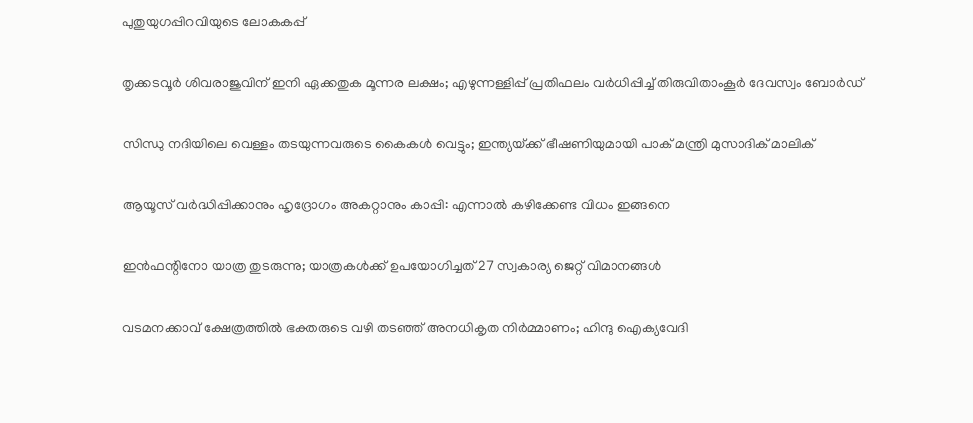പുതുയുഗപ്പിറവിയുടെ ലോകകപ്പ്

തൃക്കടവൂര്‍ ശിവരാജുവിന് ഇനി ഏക്കതുക മൂന്നര ലക്ഷം; എഴുന്നള്ളിപ്പ് പ്രതിഫലം വര്‍ധിപ്പിച്ച് തിരുവിതാംകൂര്‍ ദേവസ്വം ബോര്‍ഡ്

സിന്ധു നദിയിലെ വെള്ളം തടയുന്നവരുടെ കൈകൾ വെട്ടും; ഇന്ത്യയ്‌ക്ക് ഭീഷണിയുമായി പാക് മന്ത്രി മുസാദിക് മാലിക്

ആയൂസ്‌ വർദ്ധിപ്പിക്കാനും ഹൃദ്രോഗം അകറ്റാനും കാപ്പി: എന്നാൽ കഴിക്കേണ്ട വിധം ഇങ്ങനെ

ഇന്‍ഫന്റിനോ യാത്ര തുടരുന്നു; യാത്രകള്‍ക്ക് ഉപയോഗിച്ചത് 27 സ്വകാര്യ ജെറ്റ് വിമാനങ്ങള്‍

വടമനക്കാവ് ക്ഷേത്രത്തില്‍ ഭക്തരുടെ വഴി തടഞ്ഞ് അനധികൃത നിര്‍മ്മാണം; ഹിന്ദു ഐക്യവേദി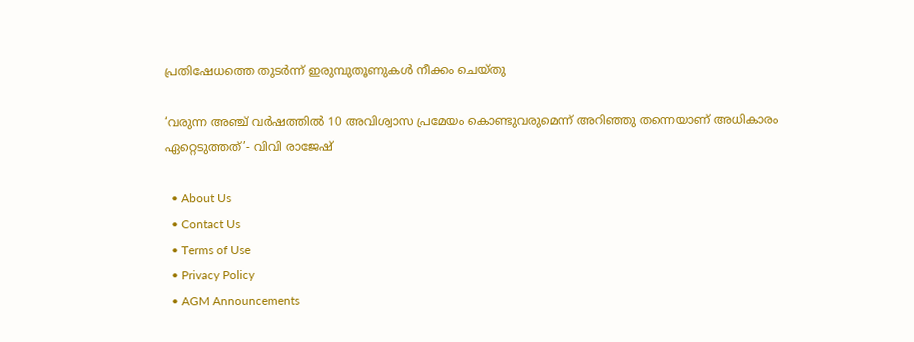പ്രതിഷേധത്തെ തുടര്‍ന്ന് ഇരുമ്പുതൂണുകള്‍ നീക്കം ചെയ്തു

‘വരുന്ന അഞ്ച് വർഷത്തിൽ 10 അവിശ്വാസ പ്രമേയം കൊണ്ടുവരുമെന്ന് അറിഞ്ഞു തന്നെയാണ് അധികാരം ഏറ്റെടുത്തത്’- വിവി രാജേഷ്

  • About Us
  • Contact Us
  • Terms of Use
  • Privacy Policy
  • AGM Announcements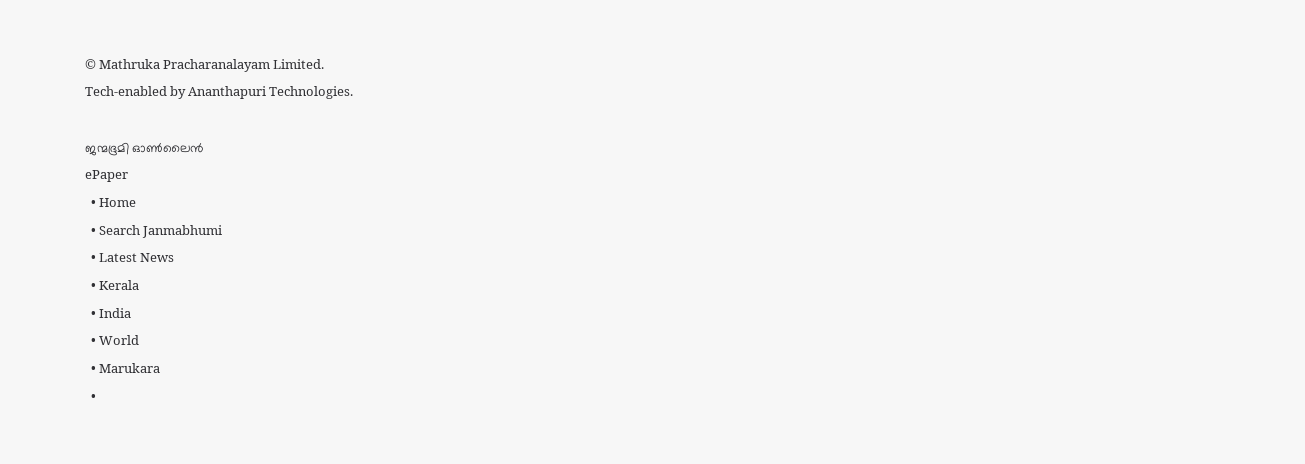© Mathruka Pracharanalayam Limited.
Tech-enabled by Ananthapuri Technologies.

ജന്മഭൂമി ഓണ്‍ലൈന്‍
ePaper
  • Home
  • Search Janmabhumi
  • Latest News
  • Kerala
  • India
  • World
  • Marukara
  •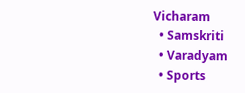Vicharam
  • Samskriti
  • Varadyam
  • Sports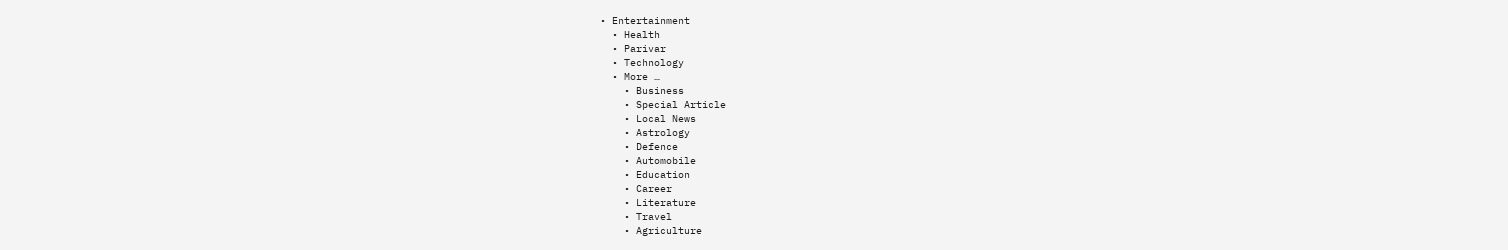• Entertainment
  • Health
  • Parivar
  • Technology
  • More …
    • Business
    • Special Article
    • Local News
    • Astrology
    • Defence
    • Automobile
    • Education
    • Career
    • Literature
    • Travel
    • Agriculture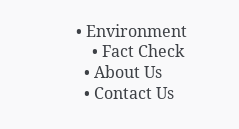• Environment
    • Fact Check
  • About Us
  • Contact Us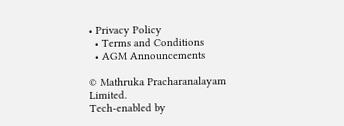• Privacy Policy
  • Terms and Conditions
  • AGM Announcements

© Mathruka Pracharanalayam Limited.
Tech-enabled by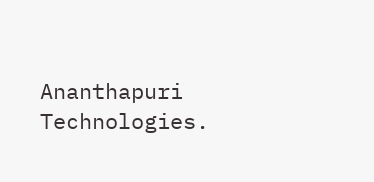Ananthapuri Technologies.